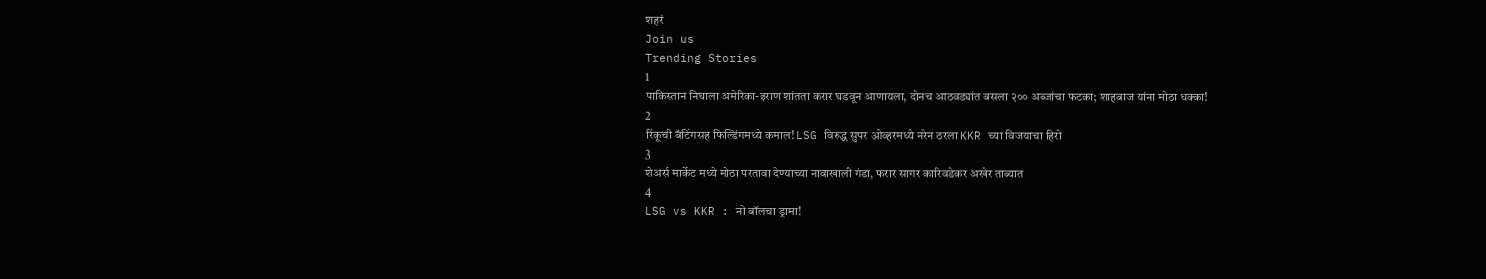शहरं
Join us
Trending Stories
1
पाकिस्तान निघाला अमेरिका-इराण शांतता करार घडवून आणायला, दोनच आठवड्यांत बसला २०० अब्जांचा फटका; शाहबाज यांना मोठा धक्का!
2
रिंकूची बॅटिंगसह फिल्डिंगमध्ये कमाल! LSG विरुद्ध सुपर ओव्हरमध्ये नरेन ठरला KKR च्या विजयाचा हिरो
3
शेअर्स मार्केट मध्ये मोठा परतावा देण्याच्या नावाखाली गंडा, फरार सागर कारिवडेकर अखेर ताब्यात
4
LSG vs KKR : नो बॉलचा ड्रामा!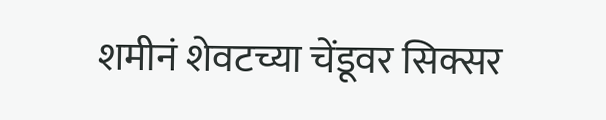शमीनं शेवटच्या चेंडूवर सिक्सर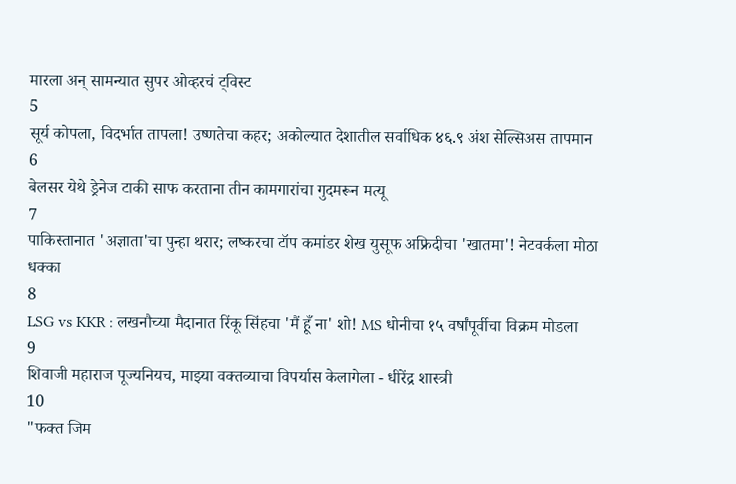मारला अन् सामन्यात सुपर ओव्हरचं ट्विस्ट
5
सूर्य कोपला, विदर्भात तापला! उष्णतेचा कहर; अकोल्यात देशातील सर्वाधिक ४६.९ अंश सेल्सिअस तापमान
6
बेलसर येथे ड्रेनेज टाकी साफ करताना तीन कामगारांचा गुदमरून मत्यू
7
पाकिस्तानात 'अज्ञाता'चा पुन्हा थरार; लष्करचा टॉप कमांडर शेख युसूफ अफ्रिदीचा 'खातमा'! नेटवर्कला मोठा धक्का
8
LSG vs KKR : लखनौच्या मैदानात रिंकू सिंहचा 'मैं हूँ ना' शो! MS धोनीचा १५ वर्षांपूर्वीचा विक्रम मोडला
9
शिवाजी महाराज पूज्यनियच, माझ्या वक्तव्याचा विपर्यास केलागेला - धीरेंद्र शास्त्री
10
"फक्त जिम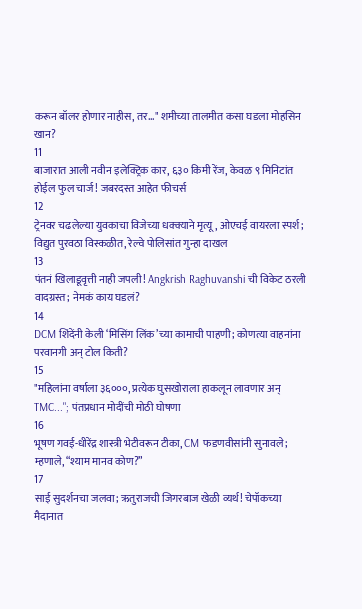करून बॉलर होणार नाहीस, तर..." शमीच्या तालमीत कसा घडला मोहसिन खान?
11
बाजारात आली नवीन इलेक्ट्रिक कार, ६३० किमी रेंज, केवळ ९ मिनिटांत होईल फुल चार्ज! जबरदस्त आहेत फीचर्स
12
ट्रेनवर चढलेल्या युवकाचा विजेच्या धक्क्याने मृत्यू, ओएचई वायरला स्पर्श; विद्युत पुरवठा विस्कळीत, रेल्वे पोलिसांत गुन्हा दाखल
13
पंतनं खिलाडूवृत्ती नाही जपली! Angkrish Raghuvanshi ची विकेट ठरली वादग्रस्त; नेमकं काय घडलं?
14
DCM शिंदेंनी केली ‘मिसिंग लिंक’च्या कामाची पाहणी; कोणत्या वाहनांना परवानगी अन् टोल किती?
15
"महिलांना वर्षाला ३६०००, प्रत्येक घुसखोराला हाकलून लावणार अन् TMC..."; पंतप्रधान मोदींची मोठी घोषणा
16
भूषण गवई-धीरेंद्र शास्त्री भेटीवरून टीका, CM फडणवीसांनी सुनावले; म्हणाले, “श्याम मानव कोण?”
17
साई सुदर्शनचा जलवा; ऋतुराजची जिगरबाज खेळी व्यर्थ! चेपॉकच्या मैदानात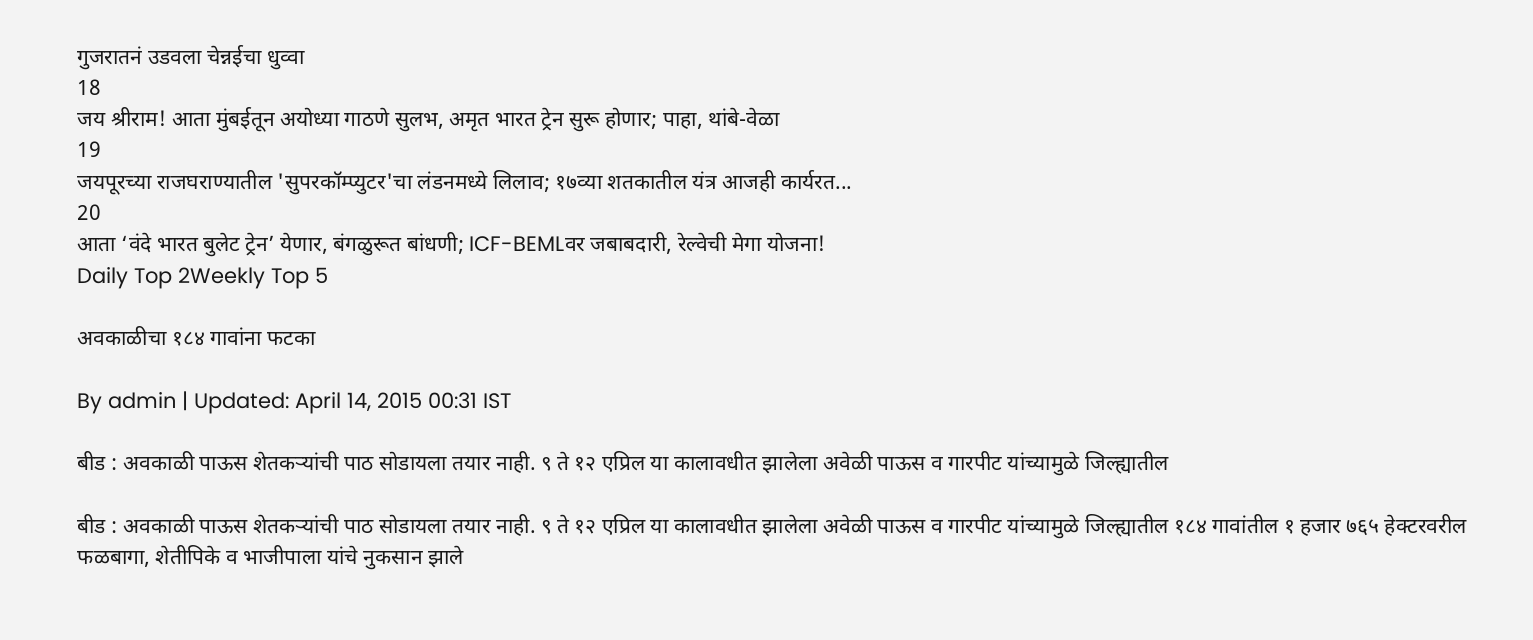गुजरातनं उडवला चेन्नईचा धुव्वा
18
जय श्रीराम! आता मुंबईतून अयोध्या गाठणे सुलभ, अमृत भारत ट्रेन सुरू होणार; पाहा, थांबे-वेळा
19
जयपूरच्या राजघराण्यातील 'सुपरकॉम्प्युटर'चा लंडनमध्ये लिलाव; १७व्या शतकातील यंत्र आजही कार्यरत...
20
आता ‘वंदे भारत बुलेट ट्रेन’ येणार, बंगळुरूत बांधणी; ICF-BEMLवर जबाबदारी, रेल्वेची मेगा योजना!
Daily Top 2Weekly Top 5

अवकाळीचा १८४ गावांना फटका

By admin | Updated: April 14, 2015 00:31 IST

बीड : अवकाळी पाऊस शेतकऱ्यांची पाठ सोडायला तयार नाही. ९ ते १२ एप्रिल या कालावधीत झालेला अवेळी पाऊस व गारपीट यांच्यामुळे जिल्ह्यातील

बीड : अवकाळी पाऊस शेतकऱ्यांची पाठ सोडायला तयार नाही. ९ ते १२ एप्रिल या कालावधीत झालेला अवेळी पाऊस व गारपीट यांच्यामुळे जिल्ह्यातील १८४ गावांतील १ हजार ७६५ हेक्टरवरील फळबागा, शेतीपिके व भाजीपाला यांचे नुकसान झाले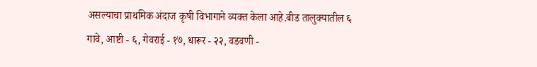असल्याचा प्राथमिक अंदाज कृषी विभागाने व्यक्त केला आहे.बीड तालुक्यातील ६ गावे, आष्टी - ६, गेवराई - १७, धारूर - २२, वडवणी -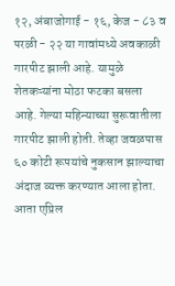१२, अंबाजोगाई - १६, केज - ८३ व परळी - २२ या गावांमध्ये अवकाळी गारपीट झाली आहे. यामुळे शेतकऱ्यांना मोठा फटका बसला आहे. गेल्या महिन्याच्या सुरूवातीला गारपीट झाली होती. तेव्हा जवळपास ६० कोटी रूपयांचे नुकसान झाल्याचा अंदाज व्यक्त करण्यात आला होता. आता एप्रिल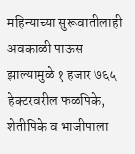महिन्याच्या सुरूवातीलाही अवकाळी पाऊस झाल्यामुळे १ हजार ७६५ हेक्टरवरील फळपिके, शेतीपिके व भाजीपाला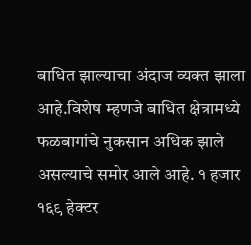बाधित झाल्याचा अंदाज व्यक्त झाला आहे.विशेष म्हणजे बाधित क्षेत्रामध्ये फळबागांचे नुकसान अधिक झाले असल्याचे समोर आले आहे. १ हजार १६९ हेक्टर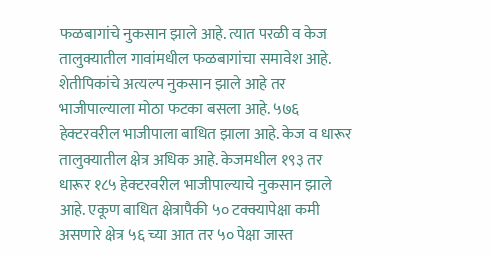फळबागांचे नुकसान झाले आहे. त्यात परळी व केज तालुक्यातील गावांमधील फळबागांचा समावेश आहे. शेतीपिकांचे अत्यल्प नुकसान झाले आहे तर भाजीपाल्याला मोठा फटका बसला आहे. ५७६ हेक्टरवरील भाजीपाला बाधित झाला आहे. केज व धारूर तालुक्यातील क्षेत्र अधिक आहे. केजमधील १९३ तर धारूर १८५ हेक्टरवरील भाजीपाल्याचे नुकसान झाले आहे. एकूण बाधित क्षेत्रापैकी ५० टक्क्यापेक्षा कमी असणारे क्षेत्र ५६ च्या आत तर ५० पेक्षा जास्त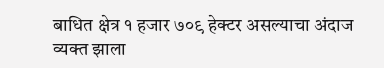बाधित क्षेत्र १ हजार ७०९ हेक्टर असल्याचा अंदाज व्यक्त झाला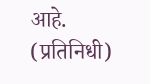आहे. (प्रतिनिधी)